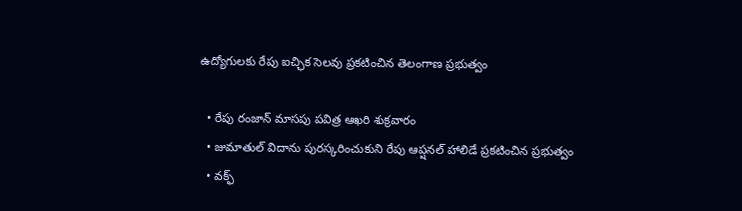ఉద్యోగులకు రేపు ఐచ్ఛిక సెలవు ప్రకటించిన తెలంగాణ ప్రభుత్వం

  • రేపు రంజాన్ మాసపు పవిత్ర ఆఖరి శుక్రవారం
  • జుమాతుల్ విదాను పురస్కరించుకుని రేపు ఆప్షనల్ హాలిడే ప్రకటించిన ప్రభుత్వం
  • వక్ఫ్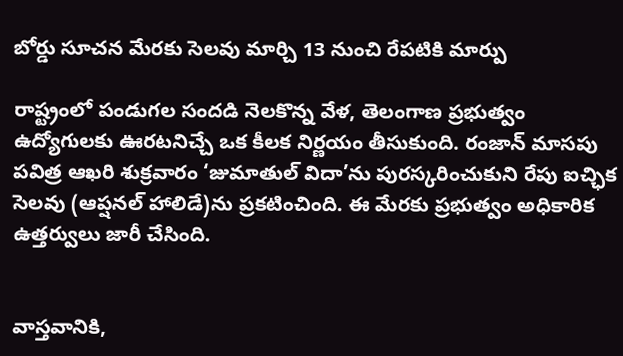బోర్డు సూచన మేరకు సెలవు మార్చి 13 నుంచి రేపటికి మార్పు

రాష్ట్రంలో పండుగల సందడి నెలకొన్న వేళ, తెలంగాణ ప్రభుత్వం ఉద్యోగులకు ఊరటనిచ్చే ఒక కీలక నిర్ణయం తీసుకుంది. రంజాన్ మాసపు పవిత్ర ఆఖరి శుక్రవారం ‘జుమాతుల్ విదా’ను పురస్కరించుకుని రేపు ఐచ్ఛిక సెలవు (ఆప్షనల్ హాలిడే)ను ప్రకటించింది. ఈ మేరకు ప్రభుత్వం అధికారిక ఉత్తర్వులు జారీ చేసింది.


వాస్తవానికి,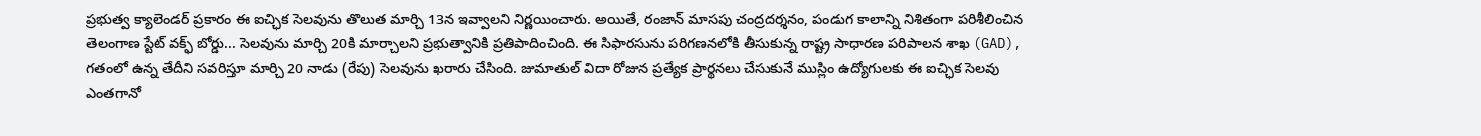ప్రభుత్వ క్యాలెండర్ ప్రకారం ఈ ఐచ్ఛిక సెలవును తొలుత మార్చి 13న ఇవ్వాలని నిర్ణయించారు. అయితే, రంజాన్ మాసపు చంద్రదర్శనం, పండుగ కాలాన్ని నిశితంగా పరిశీలించిన తెలంగాణ స్టేట్ వక్ఫ్ బోర్డు... సెలవును మార్చి 20కి మార్చాలని ప్రభుత్వానికి ప్రతిపాదించింది. ఈ సిఫారసును పరిగణనలోకి తీసుకున్న రాష్ట్ర సాధారణ పరిపాలన శాఖ (GAD), గతంలో ఉన్న తేదీని సవరిస్తూ మార్చి 20 నాడు (రేపు) సెలవును ఖరారు చేసింది. జుమాతుల్ విదా రోజున ప్రత్యేక ప్రార్థనలు చేసుకునే ముస్లిం ఉద్యోగులకు ఈ ఐచ్ఛిక సెలవు ఎంతగానో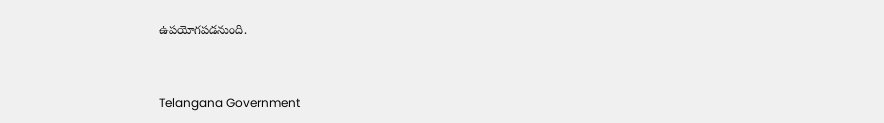ఉపయోగపడనుంది.


Telangana Government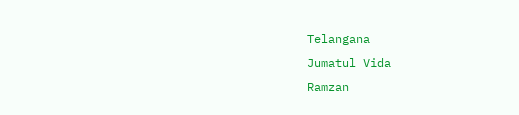Telangana
Jumatul Vida
Ramzan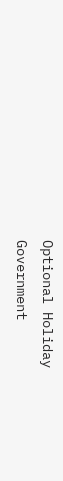Optional Holiday
Government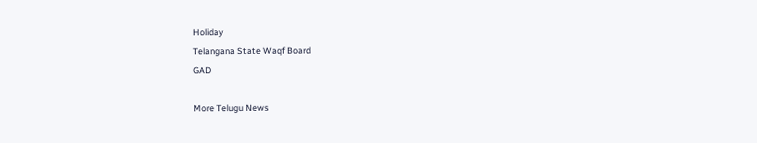Holiday
Telangana State Waqf Board
GAD

More Telugu News